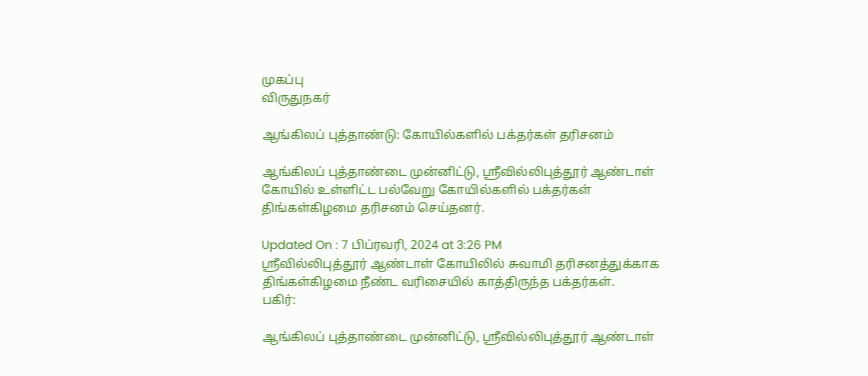முகப்பு
விருதுநகர்

ஆங்கிலப் புத்தாண்டு: கோயில்களில் பக்தர்கள் தரிசனம்

ஆங்கிலப் புத்தாண்டை முன்னிட்டு, ஸ்ரீவில்லிபுத்தூர் ஆண்டாள் கோயில் உள்ளிட்ட பல்வேறு கோயில்களில் பக்தர்கள் திங்கள்கிழமை தரிசனம் செய்தனர்.

Updated On : 7 பிப்ரவரி, 2024 at 3:26 PM
ஸ்ரீவில்லிபுத்தூர் ஆண்டாள் கோயிலில் சுவாமி தரிசனத்துக்காக திங்கள்கிழமை நீண்ட வரிசையில் காத்திருந்த பக்தர்கள்.
பகிர்:

ஆங்கிலப் புத்தாண்டை முன்னிட்டு, ஸ்ரீவில்லிபுத்தூர் ஆண்டாள்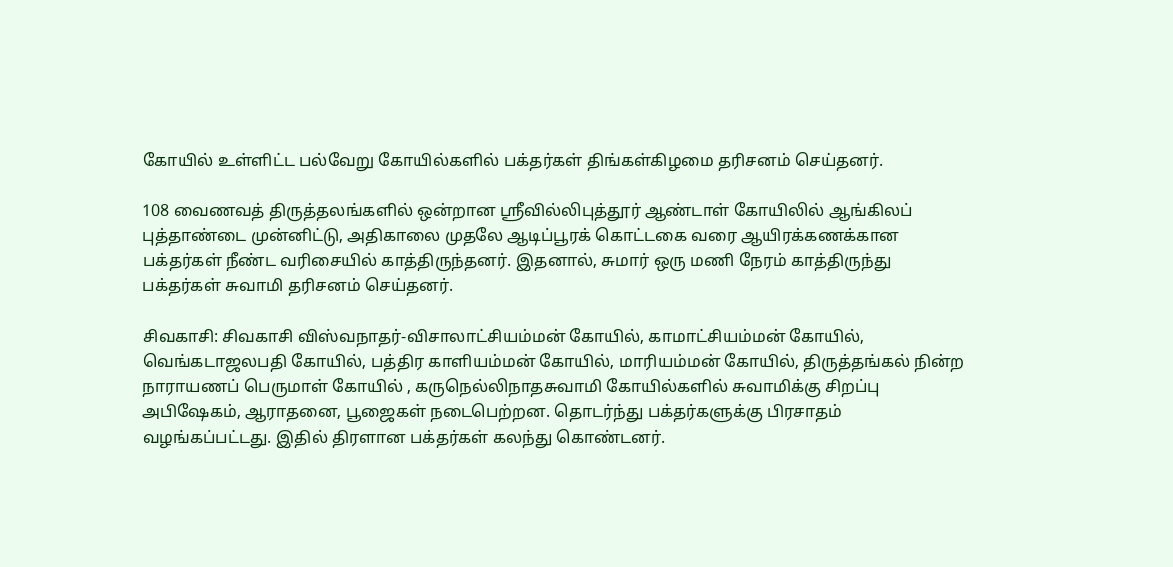கோயில் உள்ளிட்ட பல்வேறு கோயில்களில் பக்தர்கள் திங்கள்கிழமை தரிசனம் செய்தனர்.

108 வைணவத் திருத்தலங்களில் ஒன்றான ஸ்ரீவில்லிபுத்தூர் ஆண்டாள் கோயிலில் ஆங்கிலப் புத்தாண்டை முன்னிட்டு, அதிகாலை முதலே ஆடிப்பூரக் கொட்டகை வரை ஆயிரக்கணக்கான பக்தர்கள் நீண்ட வரிசையில் காத்திருந்தனர். இதனால், சுமார் ஒரு மணி நேரம் காத்திருந்து பக்தர்கள் சுவாமி தரிசனம் செய்தனர்.

சிவகாசி: சிவகாசி விஸ்வநாதர்-விசாலாட்சியம்மன் கோயில், காமாட்சியம்மன் கோயில், வெங்கடாஜலபதி கோயில், பத்திர காளியம்மன் கோயில், மாரியம்மன் கோயில், திருத்தங்கல் நின்ற நாராயணப் பெருமாள் கோயில் , கருநெல்லிநாதசுவாமி கோயில்களில் சுவாமிக்கு சிறப்பு அபிஷேகம், ஆராதனை, பூஜைகள் நடைபெற்றன. தொடர்ந்து பக்தர்களுக்கு பிரசாதம் வழங்கப்பட்டது. இதில் திரளான பக்தர்கள் கலந்து கொண்டனர்.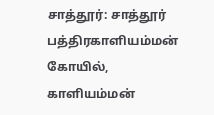சாத்தூர்: சாத்தூர் பத்திரகாளியம்மன் கோயில், காளியம்மன்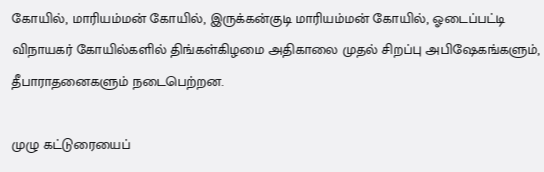கோயில், மாரியம்மன் கோயில், இருக்கன்குடி மாரியம்மன் கோயில், ஓடைப்பட்டி விநாயகர் கோயில்களில் திங்கள்கிழமை அதிகாலை முதல் சிறப்பு அபிஷேகங்களும், தீபாராதனைகளும் நடைபெற்றன.

முழு கட்டுரையைப்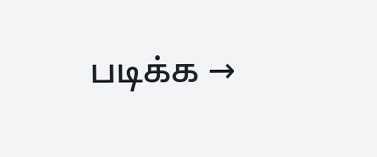படிக்க →